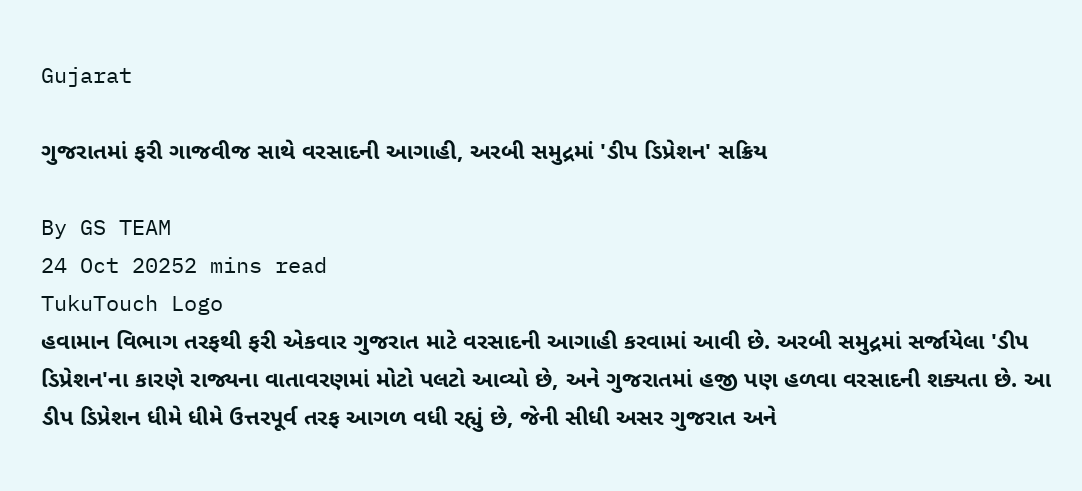Gujarat

ગુજરાતમાં ફરી ગાજવીજ સાથે વરસાદની આગાહી, અરબી સમુદ્રમાં 'ડીપ ડિપ્રેશન' સક્રિય

By GS TEAM
24 Oct 20252 mins read
TukuTouch Logo
હવામાન વિભાગ તરફથી ફરી એકવાર ગુજરાત માટે વરસાદની આગાહી કરવામાં આવી છે. અરબી સમુદ્રમાં સર્જાયેલા 'ડીપ ડિપ્રેશન'ના કારણે રાજ્યના વાતાવરણમાં મોટો પલટો આવ્યો છે, અને ગુજરાતમાં હજી પણ હળવા વરસાદની શક્યતા છે. આ ડીપ ડિપ્રેશન ધીમે ધીમે ઉત્તરપૂર્વ તરફ આગળ વધી રહ્યું છે, જેની સીધી અસર ગુજરાત અને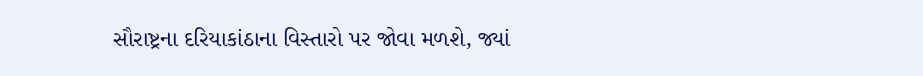સૌરાષ્ટ્રના દરિયાકાંઠાના વિસ્તારો પર જોવા મળશે, જ્યાં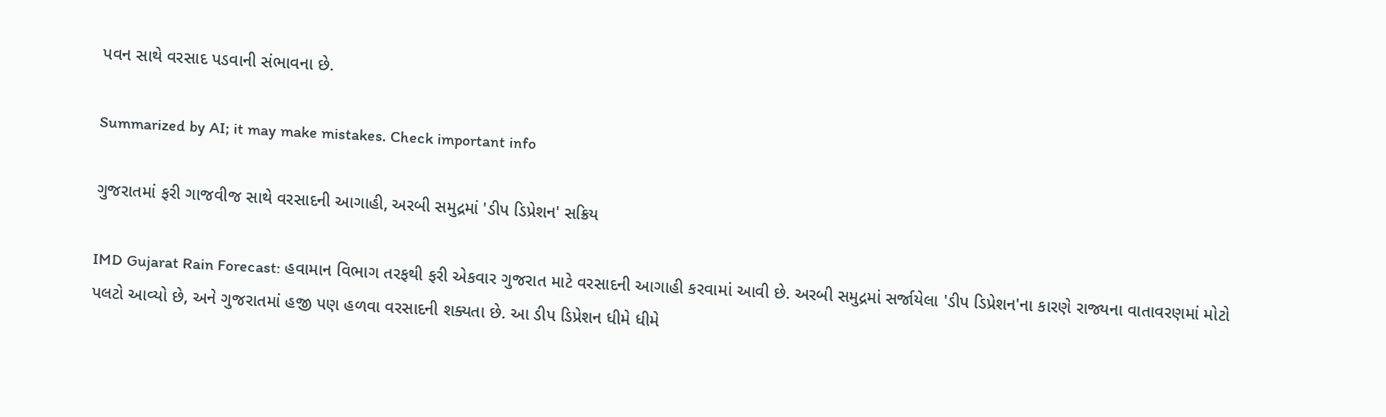પવન સાથે વરસાદ પડવાની સંભાવના છે.

Summarized by AI; it may make mistakes. Check important info

ગુજરાતમાં ફરી ગાજવીજ સાથે વરસાદની આગાહી, અરબી સમુદ્રમાં 'ડીપ ડિપ્રેશન' સક્રિય

IMD Gujarat Rain Forecast: હવામાન વિભાગ તરફથી ફરી એકવાર ગુજરાત માટે વરસાદની આગાહી કરવામાં આવી છે. અરબી સમુદ્રમાં સર્જાયેલા 'ડીપ ડિપ્રેશન'ના કારણે રાજ્યના વાતાવરણમાં મોટો પલટો આવ્યો છે, અને ગુજરાતમાં હજી પણ હળવા વરસાદની શક્યતા છે. આ ડીપ ડિપ્રેશન ધીમે ધીમે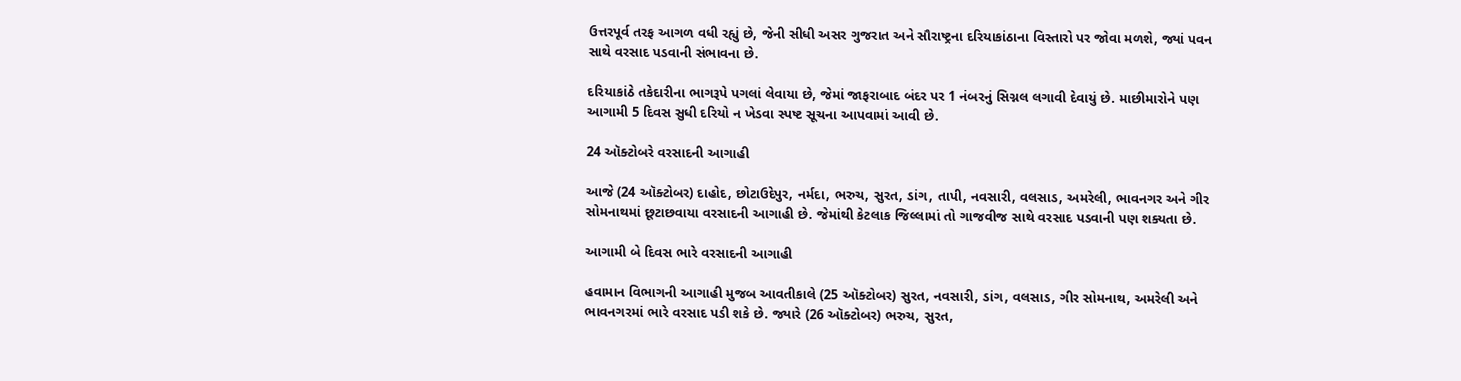ઉત્તરપૂર્વ તરફ આગળ વધી રહ્યું છે, જેની સીધી અસર ગુજરાત અને સૌરાષ્ટ્રના દરિયાકાંઠાના વિસ્તારો પર જોવા મળશે, જ્યાં પવન સાથે વરસાદ પડવાની સંભાવના છે.

દરિયાકાંઠે તકેદારીના ભાગરૂપે પગલાં લેવાયા છે, જેમાં જાફરાબાદ બંદર પર 1 નંબરનું સિગ્નલ લગાવી દેવાયું છે. માછીમારોને પણ આગામી 5 દિવસ સુધી દરિયો ન ખેડવા સ્પષ્ટ સૂચના આપવામાં આવી છે.

24 ઑક્ટોબરે વરસાદની આગાહી

આજે (24 ઑક્ટોબર) દાહોદ, છોટાઉદેપુર, નર્મદા, ભરુચ, સુરત, ડાંગ, તાપી, નવસારી, વલસાડ, અમરેલી, ભાવનગર અને ગીર સોમનાથમાં છૂટાછવાયા વરસાદની આગાહી છે. જેમાંથી કેટલાક જિલ્લામાં તો ગાજવીજ સાથે વરસાદ પડવાની પણ શક્યતા છે.

આગામી બે દિવસ ભારે વરસાદની આગાહી

હવામાન વિભાગની આગાહી મુજબ આવતીકાલે (25 ઑક્ટોબર) સુરત, નવસારી, ડાંગ, વલસાડ, ગીર સોમનાથ, અમરેલી અને ભાવનગરમાં ભારે વરસાદ પડી શકે છે. જ્યારે (26 ઑક્ટોબર) ભરુચ, સુરત,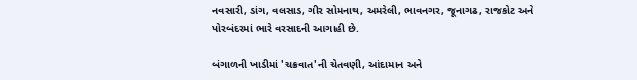નવસારી, ડાંગ, વલસાડ, ગીર સોમનાથ, અમરેલી, ભાવનગર, જૂનાગઢ, રાજકોટ અને પોરબંદરમાં ભારે વરસાદની આગાહી છે.

બંગાળની ખાડીમાં 'ચક્રવાત'ની ચેતવણી, આંદામાન અને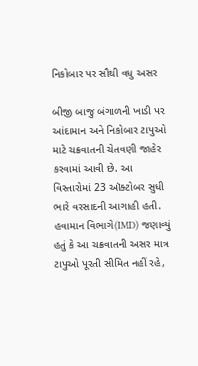નિકોબાર પર સૌથી વધુ અસર

બીજી બાજુ બંગાળની ખાડી પર આંદામાન અને નિકોબાર ટાપુઓ માટે ચક્રવાતની ચેતવણી જાહેર કરવામાં આવી છે. આ વિસ્તારોમાં 23 ઑક્ટોબર સુધી ભારે વરસાદની આગાહી હતી. હવામાન વિભાગે(IMD) જણાવ્યું હતું કે આ ચક્રવાતની અસર માત્ર ટાપુઓ પૂરતી સીમિત નહીં રહે,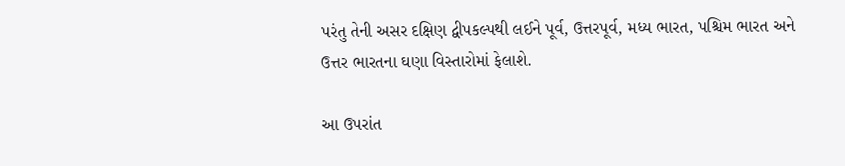પરંતુ તેની અસર દક્ષિણ દ્વીપકલ્પથી લઈને પૂર્વ, ઉત્તરપૂર્વ, મધ્ય ભારત, પશ્ચિમ ભારત અને ઉત્તર ભારતના ઘણા વિસ્તારોમાં ફેલાશે.

આ ઉપરાંત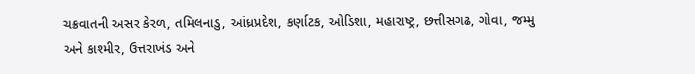ચક્રવાતની અસર કેરળ, તમિલનાડુ, આંધ્રપ્રદેશ, કર્ણાટક, ઓડિશા, મહારાષ્ટ્ર, છત્તીસગઢ, ગોવા, જમ્મુ અને કાશ્મીર, ઉત્તરાખંડ અને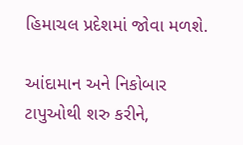હિમાચલ પ્રદેશમાં જોવા મળશે.

આંદામાન અને નિકોબાર ટાપુઓથી શરુ કરીને,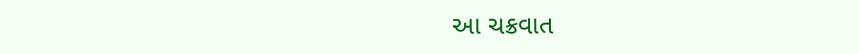આ ચક્રવાત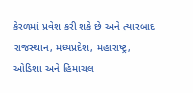કેરળમાં પ્રવેશ કરી શકે છે અને ત્યારબાદ રાજસ્થાન, મધ્યપ્રદેશ, મહારાષ્ટ્ર, ઓડિશા અને હિમાચલ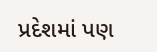પ્રદેશમાં પણ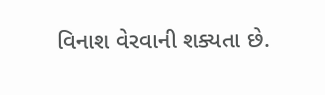વિનાશ વેરવાની શક્યતા છે.